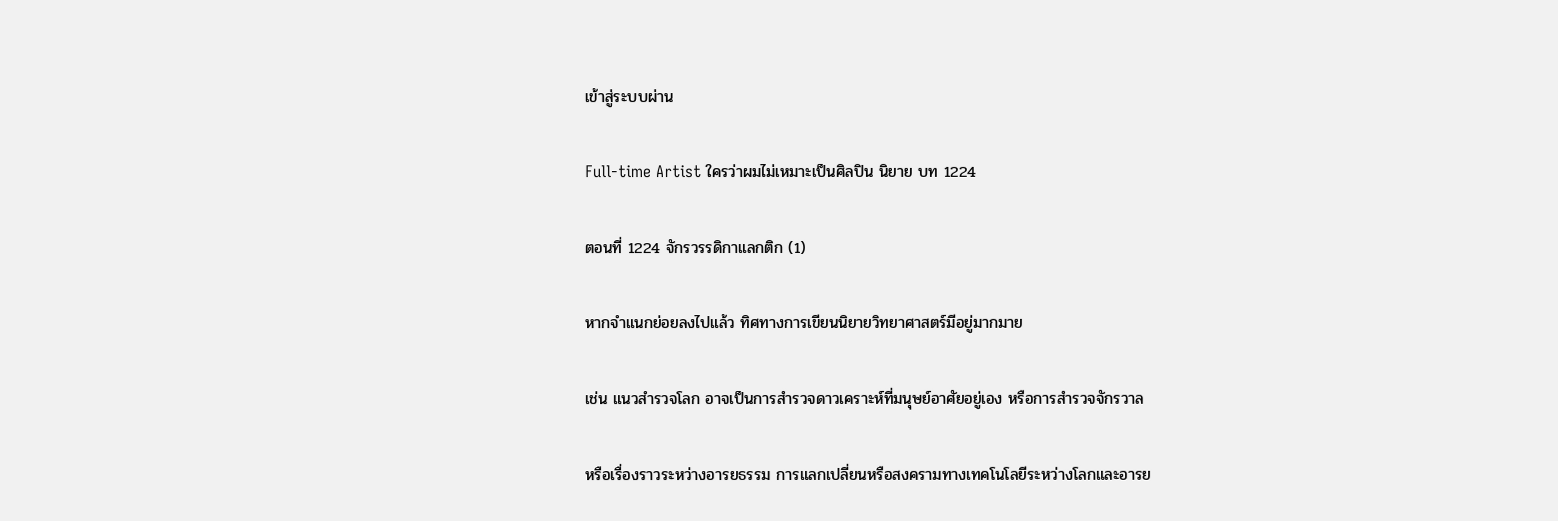เข้าสู่ระบบผ่าน

Full-time Artist ใครว่าผมไม่เหมาะเป็นศิลปิน นิยาย บท 1224

ตอนที่ 1224 จักรวรรดิกาแลกติก (1)

หากจำแนกย่อยลงไปแล้ว ทิศทางการเขียนนิยายวิทยาศาสตร์มีอยู่มากมาย

เช่น แนวสำรวจโลก อาจเป็นการสำรวจดาวเคราะห์ที่มนุษย์อาศัยอยู่เอง หรือการสำรวจจักรวาล

หรือเรื่องราวระหว่างอารยธรรม การแลกเปลี่ยนหรือสงครามทางเทคโนโลยีระหว่างโลกและอารย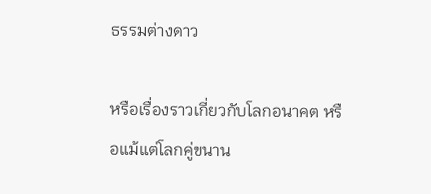ธรรมต่างดาว

หรือเรื่องราวเกี่ยวกับโลกอนาคต หรือแม้แต่โลกคู่ขนาน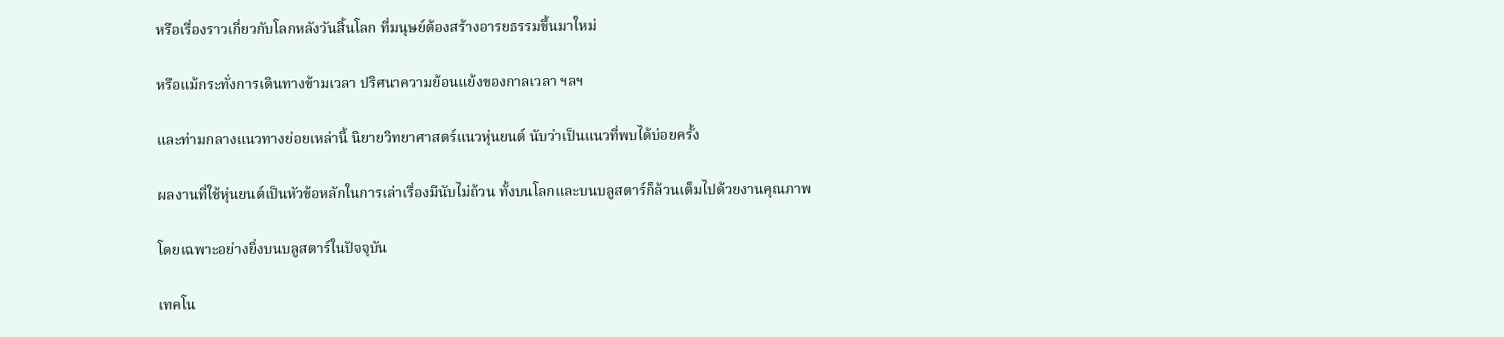หรือเรื่องราวเกี่ยวกับโลกหลังวันสิ้นโลก ที่มนุษย์ต้องสร้างอารยธรรมขึ้นมาใหม่

หรือแม้กระทั่งการเดินทางข้ามเวลา ปริศนาความย้อนแย้งของกาลเวลา ฯลฯ

และท่ามกลางแนวทางย่อยเหล่านี้ นิยายวิทยาศาสตร์แนวหุ่นยนต์ นับว่าเป็นแนวที่พบได้บ่อยครั้ง

ผลงานที่ใช้หุ่นยนต์เป็นหัวข้อหลักในการเล่าเรื่องมีนับไม่ถ้วน ทั้งบนโลกและบนบลูสตาร์ก็ล้วนเต็มไปด้วยงานคุณภาพ

โดยเฉพาะอย่างยิ่งบนบลูสตาร์ในปัจจุบัน

เทคโน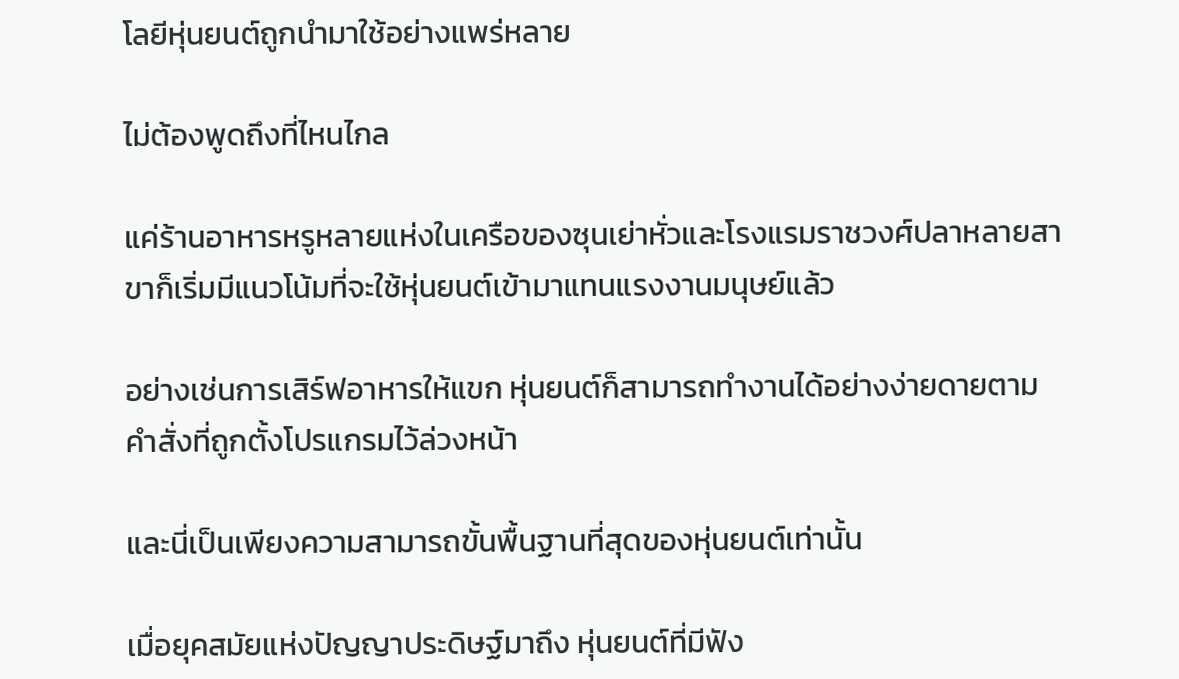โลยีหุ่นยนต์ถูกนำมาใช้อย่างแพร่หลาย

ไม่ต้องพูดถึงที่ไหนไกล

แค่ร้านอาหารหรูหลายแห่งในเครือของซุนเย่าหั่วและโรงแรมราชวงศ์ปลาหลายสาขาก็เริ่มมีแนวโน้มที่จะใช้หุ่นยนต์เข้ามาแทนแรงงานมนุษย์แล้ว

อย่างเช่นการเสิร์ฟอาหารให้แขก หุ่นยนต์ก็สามารถทำงานได้อย่างง่ายดายตามคำสั่งที่ถูกตั้งโปรแกรมไว้ล่วงหน้า

และนี่เป็นเพียงความสามารถขั้นพื้นฐานที่สุดของหุ่นยนต์เท่านั้น

เมื่อยุคสมัยแห่งปัญญาประดิษฐ์มาถึง หุ่นยนต์ที่มีฟัง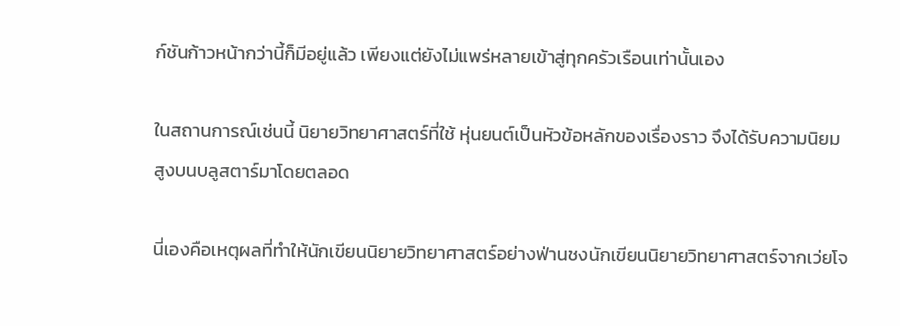ก์ชันก้าวหน้ากว่านี้ก็มีอยู่แล้ว เพียงแต่ยังไม่แพร่หลายเข้าสู่ทุกครัวเรือนเท่านั้นเอง

ในสถานการณ์เช่นนี้ นิยายวิทยาศาสตร์ที่ใช้ หุ่นยนต์เป็นหัวข้อหลักของเรื่องราว จึงได้รับความนิยมสูงบนบลูสตาร์มาโดยตลอด

นี่เองคือเหตุผลที่ทำให้นักเขียนนิยายวิทยาศาสตร์อย่างฟ่านชงนักเขียนนิยายวิทยาศาสตร์จากเว่ยโจ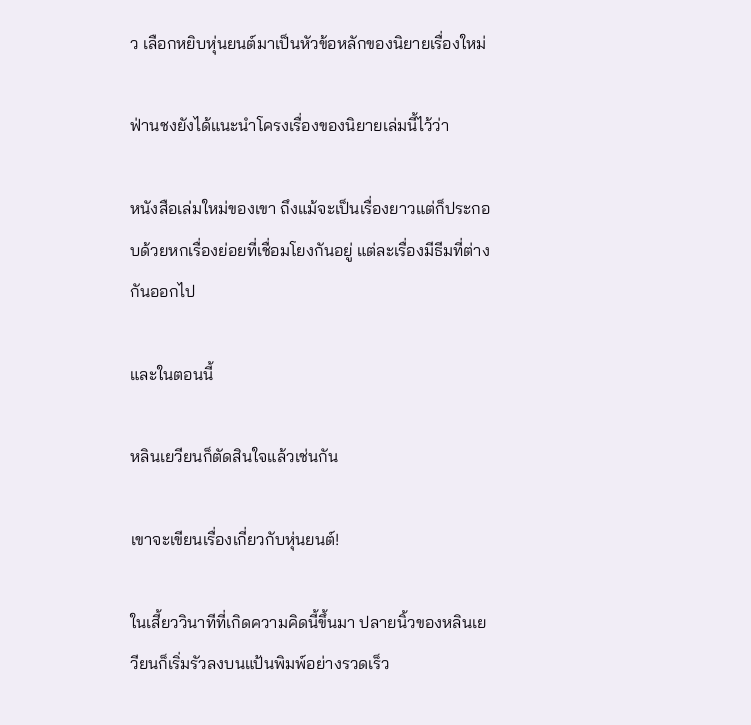ว เลือกหยิบหุ่นยนต์มาเป็นหัวข้อหลักของนิยายเรื่องใหม่

ฟ่านชงยังได้แนะนำโครงเรื่องของนิยายเล่มนี้ไว้ว่า

หนังสือเล่มใหม่ของเขา ถึงแม้จะเป็นเรื่องยาวแต่ก็ประกอบด้วยหกเรื่องย่อยที่เชื่อมโยงกันอยู่ แต่ละเรื่องมีธีมที่ต่างกันออกไป

และในตอนนี้

หลินเยวียนก็ตัดสินใจแล้วเช่นกัน

เขาจะเขียนเรื่องเกี่ยวกับหุ่นยนต์!

ในเสี้ยววินาทีที่เกิดความคิดนี้ขึ้นมา ปลายนิ้วของหลินเยวียนก็เริ่มรัวลงบนแป้นพิมพ์อย่างรวดเร็ว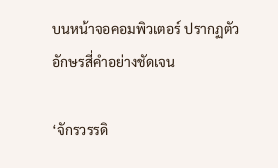บนหน้าจอคอมพิวเตอร์ ปรากฏตัวอักษรสี่คำอย่างชัดเจน

‘จักรวรรดิ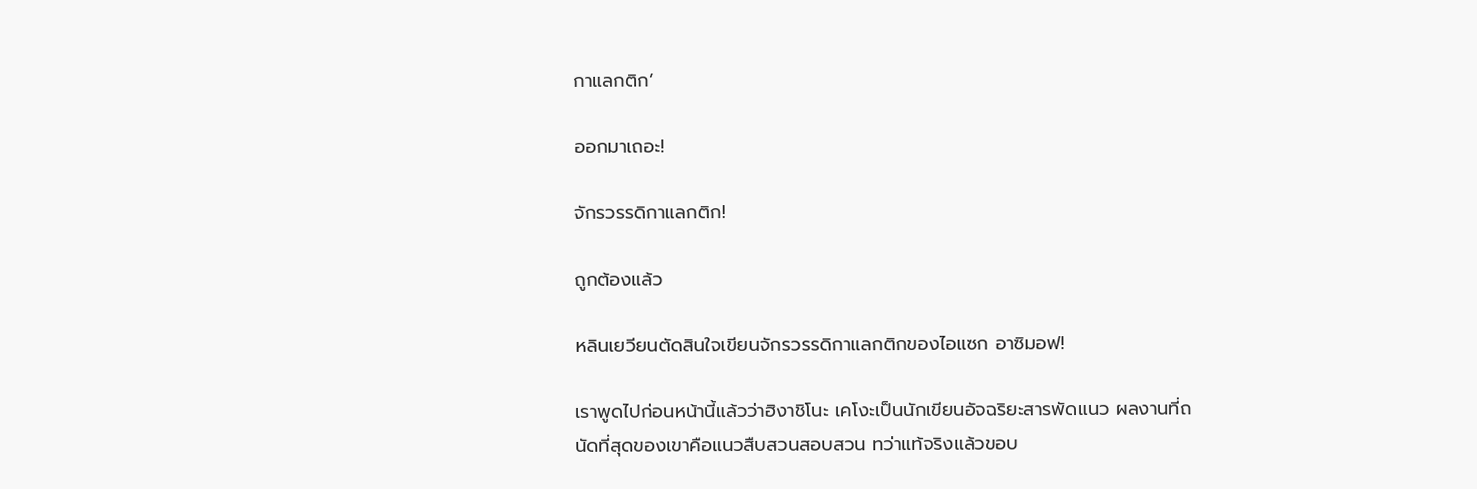กาแลกติก’

ออกมาเถอะ!

จักรวรรดิกาแลกติก!

ถูกต้องแล้ว

หลินเยวียนตัดสินใจเขียนจักรวรรดิกาแลกติกของไอแซก อาซิมอฟ!

เราพูดไปก่อนหน้านี้แล้วว่าฮิงาชิโนะ เคโงะเป็นนักเขียนอัจฉริยะสารพัดแนว ผลงานที่ถนัดที่สุดของเขาคือแนวสืบสวนสอบสวน ทว่าแท้จริงแล้วขอบ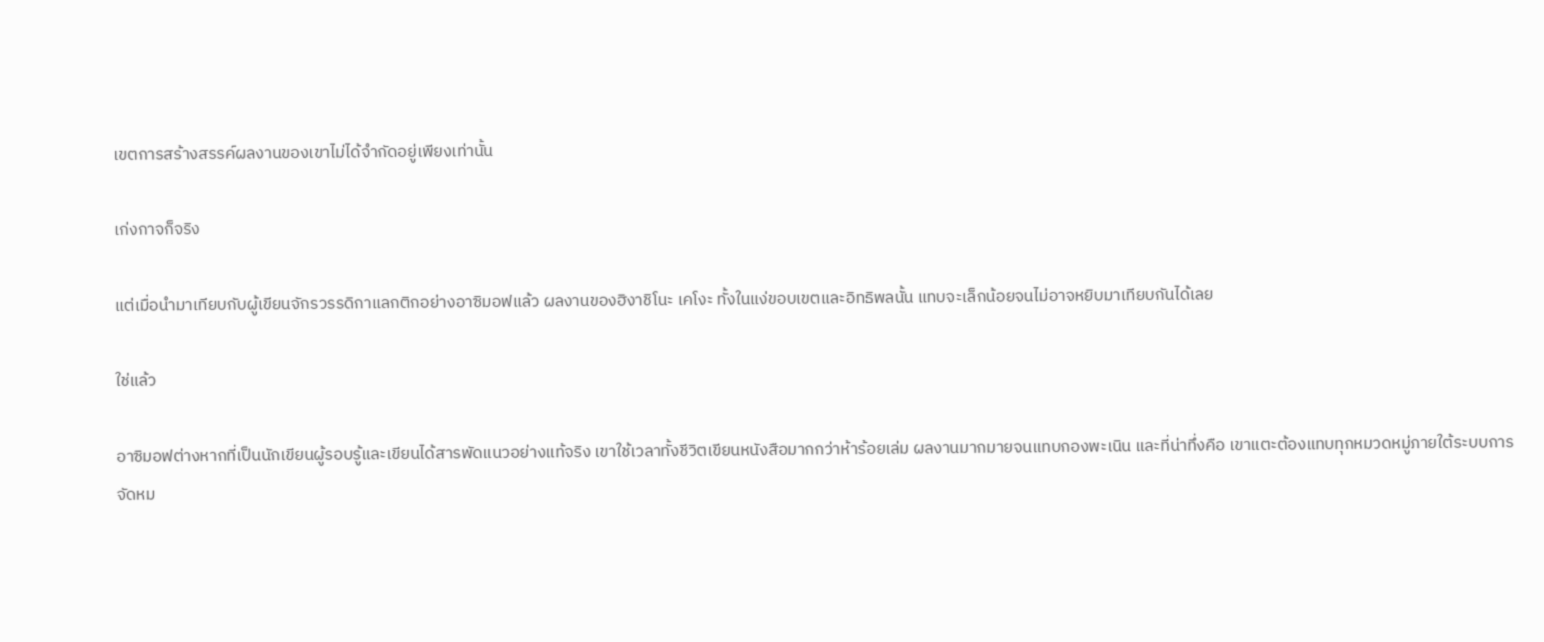เขตการสร้างสรรค์ผลงานของเขาไม่ได้จำกัดอยู่เพียงเท่านั้น

เก่งกาจก็จริง

แต่เมื่อนำมาเทียบกับผู้เขียนจักรวรรดิกาแลกติกอย่างอาซิมอฟแล้ว ผลงานของฮิงาชิโนะ เคโงะ ทั้งในแง่ขอบเขตและอิทธิพลนั้น แทบจะเล็กน้อยจนไม่อาจหยิบมาเทียบกันได้เลย

ใช่แล้ว

อาซิมอฟต่างหากที่เป็นนักเขียนผู้รอบรู้และเขียนได้สารพัดแนวอย่างแท้จริง เขาใช้เวลาทั้งชีวิตเขียนหนังสือมากกว่าห้าร้อยเล่ม ผลงานมากมายจนแทบกองพะเนิน และที่น่าทึ่งคือ เขาแตะต้องแทบทุกหมวดหมู่ภายใต้ระบบการจัดหม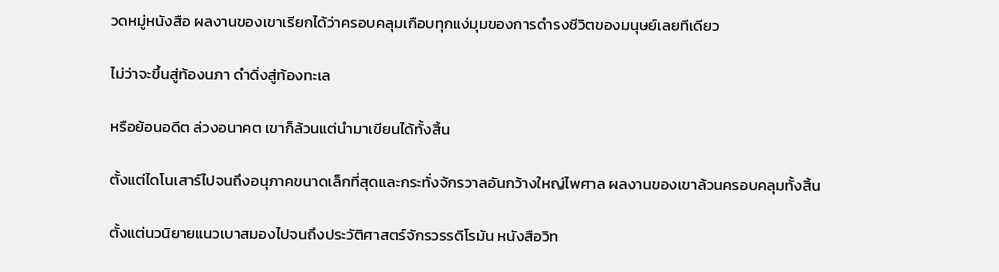วดหมู่หนังสือ ผลงานของเขาเรียกได้ว่าครอบคลุมเกือบทุกแง่มุมของการดำรงชีวิตของมนุษย์เลยทีเดียว

ไม่ว่าจะขึ้นสู่ท้องนภา ดำดิ่งสู่ท้องทะเล

หรือย้อนอดีต ล่วงอนาคต เขาก็ล้วนแต่นำมาเขียนได้ทั้งสิ้น

ตั้งแต่ไดโนเสาร์ไปจนถึงอนุภาคขนาดเล็กที่สุดและกระทั่งจักรวาลอันกว้างใหญ่ไพศาล ผลงานของเขาล้วนครอบคลุมทั้งสิ้น

ตั้งแต่นวนิยายแนวเบาสมองไปจนถึงประวัติศาสตร์จักรวรรดิโรมัน หนังสือวิท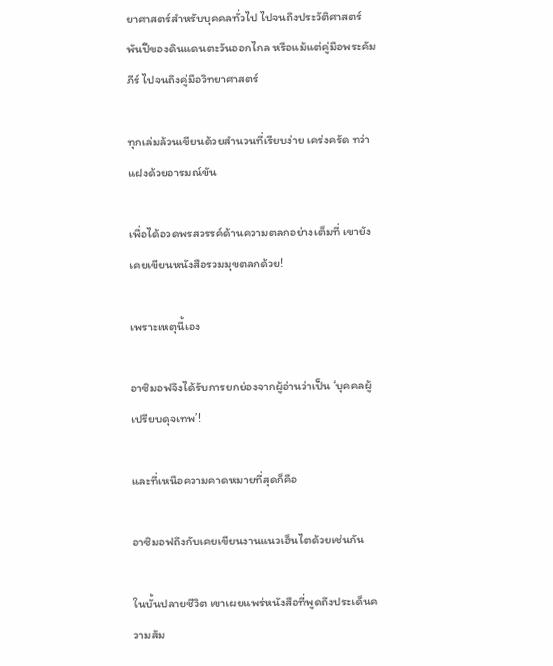ยาศาสตร์สำหรับบุคคลทั่วไป ไปจนถึงประวัติศาสตร์พันปีของดินแดนตะวันออกไกล หรือแม้แต่คู่มือพระคัมภีร์ ไปจนถึงคู่มือวิทยาศาสตร์

ทุกเล่มล้วนเขียนด้วยสำนวนที่เรียบง่าย เคร่งครัด ทว่าแฝงด้วยอารมณ์ขัน

เพื่อได้อวดพรสวรรค์ด้านความตลกอย่างเต็มที่ เขายังเคยเขียนหนังสือรวมมุขตลกด้วย!

เพราะเหตุนี้เอง

อาซิมอฟจึงได้รับการยกย่องจากผู้อ่านว่าเป็น ‘บุคคลผู้เปรียบดุจเทพ’!

และที่เหนือความคาดหมายที่สุดก็คือ

อาซิมอฟถึงกับเคยเขียนงานแนวเฮ็นไตด้วยเช่นกัน

ในบั้นปลายชีวิต เขาเผยแพร่หนังสือที่พูดถึงประเด็นความสัม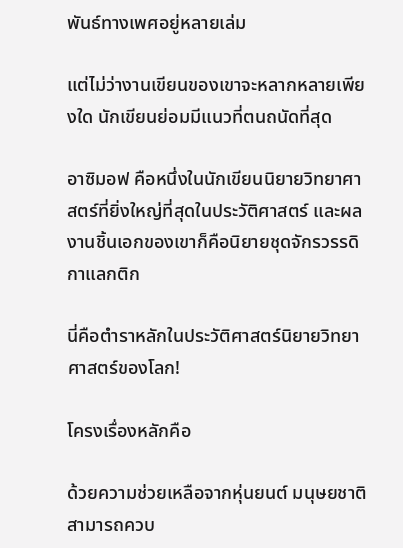พันธ์ทางเพศอยู่หลายเล่ม

แต่ไม่ว่างานเขียนของเขาจะหลากหลายเพียงใด นักเขียนย่อมมีแนวที่ตนถนัดที่สุด

อาซิมอฟ คือหนึ่งในนักเขียนนิยายวิทยาศาสตร์ที่ยิ่งใหญ่ที่สุดในประวัติศาสตร์ และผลงานชิ้นเอกของเขาก็คือนิยายชุดจักรวรรดิกาแลกติก

นี่คือตำราหลักในประวัติศาสตร์นิยายวิทยาศาสตร์ของโลก!

โครงเรื่องหลักคือ

ด้วยความช่วยเหลือจากหุ่นยนต์ มนุษยชาติสามารถควบ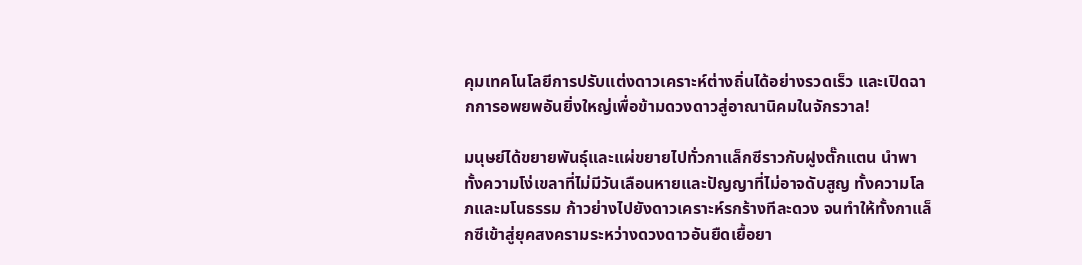คุมเทคโนโลยีการปรับแต่งดาวเคราะห์ต่างถิ่นได้อย่างรวดเร็ว และเปิดฉากการอพยพอันยิ่งใหญ่เพื่อข้ามดวงดาวสู่อาณานิคมในจักรวาล!

มนุษย์ได้ขยายพันธุ์และแผ่ขยายไปทั่วกาแล็กซีราวกับฝูงตั๊กแตน นำพาทั้งความโง่เขลาที่ไม่มีวันเลือนหายและปัญญาที่ไม่อาจดับสูญ ทั้งความโลภและมโนธรรม ก้าวย่างไปยังดาวเคราะห์รกร้างทีละดวง จนทำให้ทั้งกาแล็กซีเข้าสู่ยุคสงครามระหว่างดวงดาวอันยืดเยื้อยา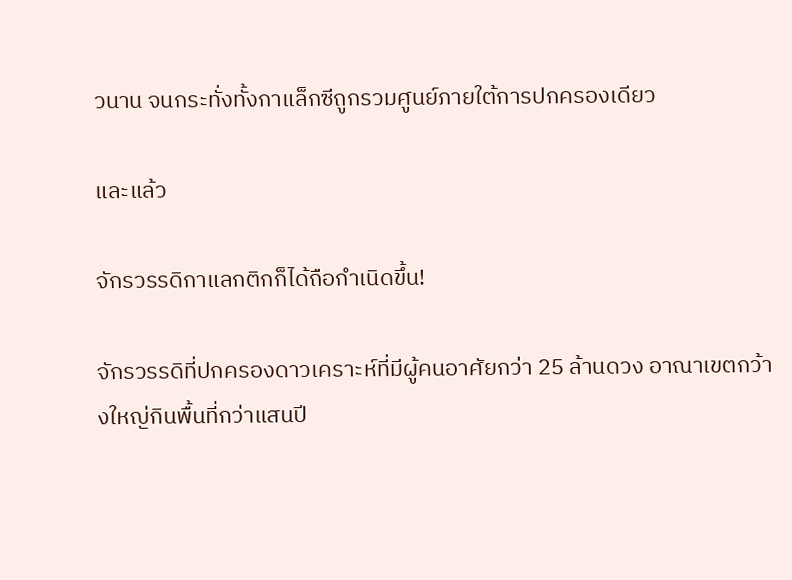วนาน จนกระทั่งทั้งกาแล็กซีถูกรวมศูนย์ภายใต้การปกครองเดียว

และแล้ว

จักรวรรดิกาแลกติกก็ได้ถือกำเนิดขึ้น!

จักรวรรดิที่ปกครองดาวเคราะห์ที่มีผู้คนอาศัยกว่า 25 ล้านดวง อาณาเขตกว้างใหญ่กินพื้นที่กว่าแสนปี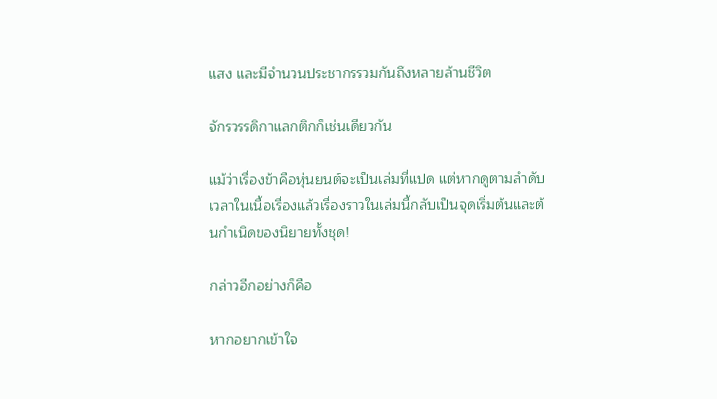แสง และมีจำนวนประชากรรวมกันถึงหลายล้านชีวิต

จักรวรรดิกาแลกติกก็เช่นเดียวกัน

แม้ว่าเรื่องข้าคือหุ่นยนต์จะเป็นเล่มที่แปด แต่หากดูตามลำดับเวลาในเนื้อเรื่องแล้วเรื่องราวในเล่มนี้กลับเป็นจุดเริ่มต้นและต้นกำเนิดของนิยายทั้งชุด!

กล่าวอีกอย่างก็คือ

หากอยากเข้าใจ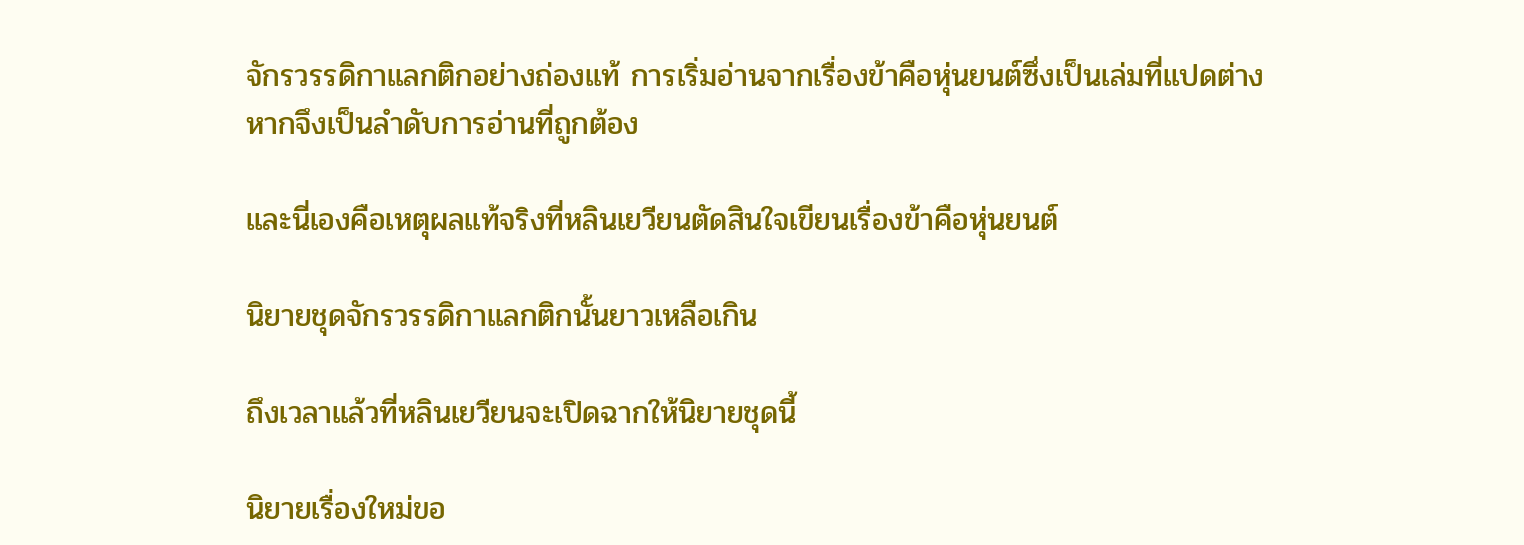จักรวรรดิกาแลกติกอย่างถ่องแท้ การเริ่มอ่านจากเรื่องข้าคือหุ่นยนต์ซึ่งเป็นเล่มที่แปดต่างหากจึงเป็นลำดับการอ่านที่ถูกต้อง

และนี่เองคือเหตุผลแท้จริงที่หลินเยวียนตัดสินใจเขียนเรื่องข้าคือหุ่นยนต์

นิยายชุดจักรวรรดิกาแลกติกนั้นยาวเหลือเกิน

ถึงเวลาแล้วที่หลินเยวียนจะเปิดฉากให้นิยายชุดนี้

นิยายเรื่องใหม่ขอ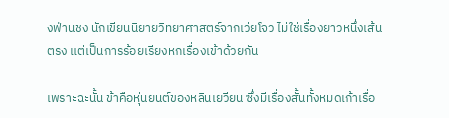งฟ่านชง นักเขียนนิยายวิทยาศาสตร์จากเว่ยโจว ไม่ใช่เรื่องยาวหนึ่งเส้นตรง แต่เป็นการร้อยเรียงหกเรื่องเข้าด้วยกัน

เพราะฉะนั้น ข้าคือหุ่นยนต์ของหลินเยวียน ซึ่งมีเรื่องสั้นทั้งหมดเก้าเรื่อ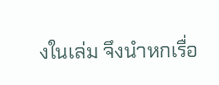งในเล่ม จึงนำหกเรื่อ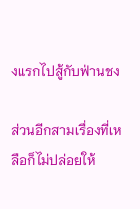งแรกไปสู้กับฟ่านชง

ส่วนอีกสามเรื่องที่เหลือก็ไม่ปล่อยให้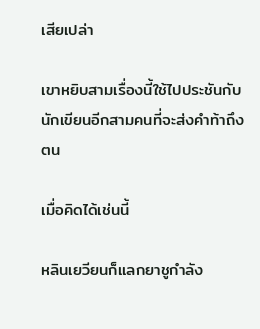เสียเปล่า

เขาหยิบสามเรื่องนี้ใช้ไปประชันกับนักเขียนอีกสามคนที่จะส่งคำท้าถึงตน

เมื่อคิดได้เช่นนี้

หลินเยวียนก็แลกยาชูกำลัง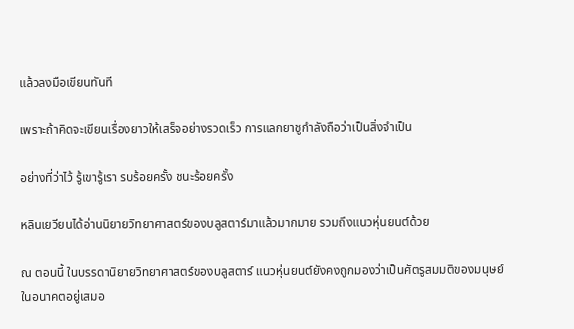แล้วลงมือเขียนทันที

เพราะถ้าคิดจะเขียนเรื่องยาวให้เสร็จอย่างรวดเร็ว การแลกยาชูกำลังถือว่าเป็นสิ่งจำเป็น

อย่างที่ว่าไว้ รู้เขารู้เรา รบร้อยครั้ง ชนะร้อยครั้ง

หลินเยวียนได้อ่านนิยายวิทยาศาสตร์ของบลูสตาร์มาแล้วมากมาย รวมถึงแนวหุ่นยนต์ด้วย

ณ ตอนนี้ ในบรรดานิยายวิทยาศาสตร์ของบลูสตาร์ แนวหุ่นยนต์ยังคงถูกมองว่าเป็นศัตรูสมมติของมนุษย์ในอนาคตอยู่เสมอ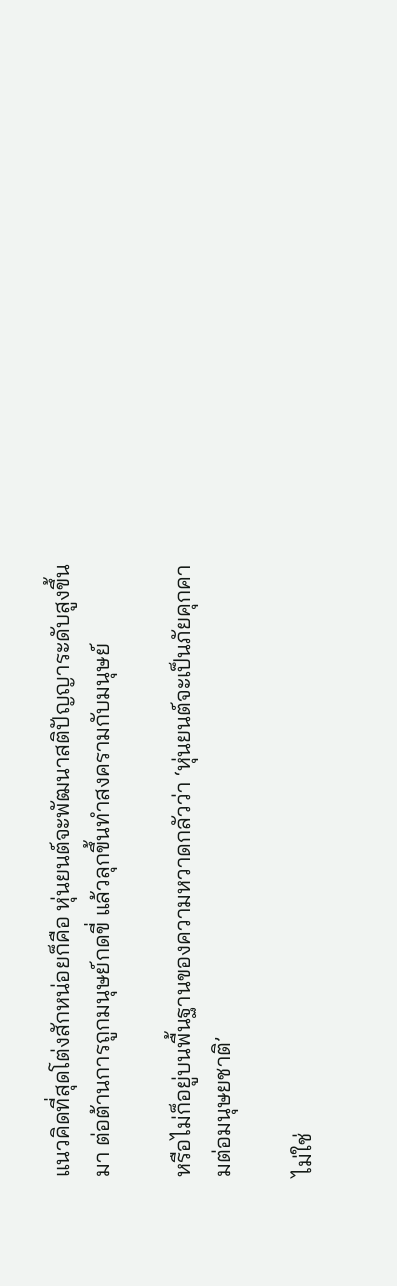แนวคิดที่สุดโต่งสักหน่อยก็คือ หุ่นยนต์จะพัฒนาสติปัญญาระดับสูงขึ้นมา ต่อต้านการถูกมนุษย์กดขี่ แล้วลุกขึ้นทำสงครามกับมนุษย์

หรือไม่ก็อยู่บนพื้นฐานของความหวาดกลัวว่า ‘หุ่นยนต์จะเป็นภัยคุกคามต่อมนุษยชาติ’

ไม่ใช่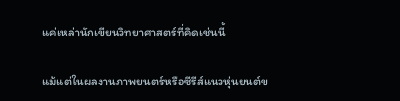แค่เหล่านักเขียนวิทยาศาสตร์ที่คิดเช่นนี้

แม้แต่ในผลงานภาพยนตร์หรือซีรีส์แนวหุ่นยนต์ข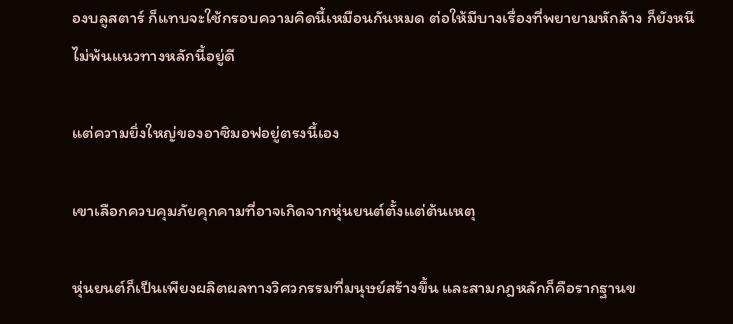องบลูสตาร์ ก็แทบจะใช้กรอบความคิดนี้เหมือนกันหมด ต่อให้มีบางเรื่องที่พยายามหักล้าง ก็ยังหนีไม่พ้นแนวทางหลักนี้อยู่ดี

แต่ความยิ่งใหญ่ของอาซิมอฟอยู่ตรงนี้เอง

เขาเลือกควบคุมภัยคุกคามที่อาจเกิดจากหุ่นยนต์ตั้งแต่ต้นเหตุ

หุ่นยนต์ก็เป็นเพียงผลิตผลทางวิศวกรรมที่มนุษย์สร้างขึ้น และสามกฎหลักก็คือรากฐานข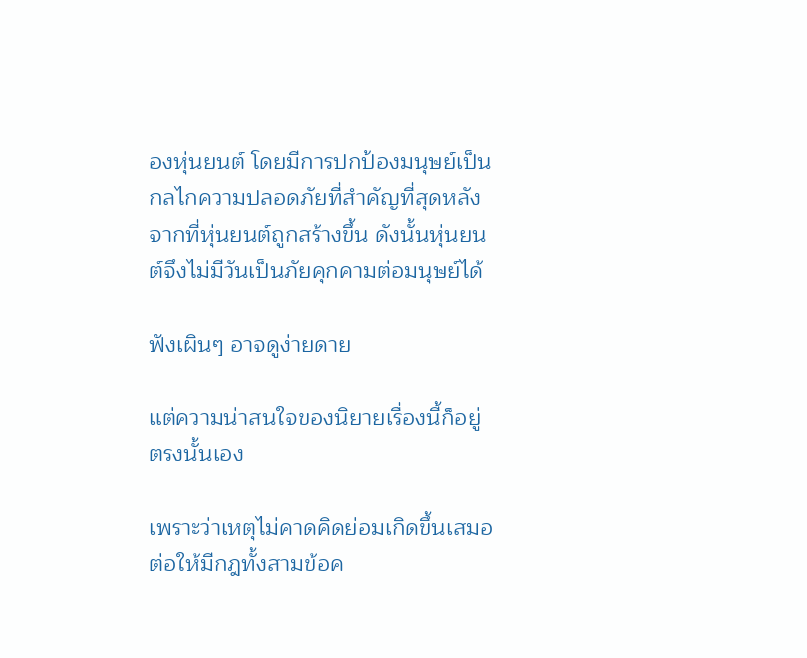องหุ่นยนต์ โดยมีการปกป้องมนุษย์เป็นกลไกความปลอดภัยที่สำคัญที่สุดหลังจากที่หุ่นยนต์ถูกสร้างขึ้น ดังนั้นหุ่นยนต์จึงไม่มีวันเป็นภัยคุกคามต่อมนุษย์ได้

ฟังเผินๆ อาจดูง่ายดาย

แต่ความน่าสนใจของนิยายเรื่องนี้ก็อยู่ตรงนั้นเอง

เพราะว่าเหตุไม่คาดคิดย่อมเกิดขึ้นเสมอ ต่อให้มีกฎทั้งสามข้อค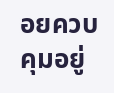อยควบคุมอยู่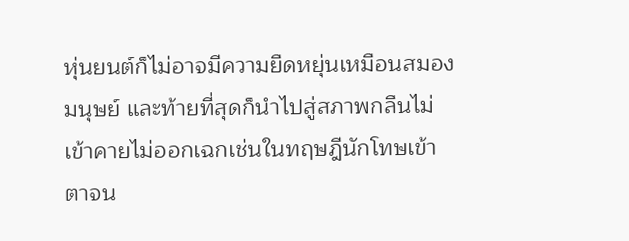หุ่นยนต์ก็ไม่อาจมีความยืดหยุ่นเหมือนสมองมนุษย์ และท้ายที่สุดก็นำไปสู่สภาพกลืนไม่เข้าคายไม่ออกเฉกเช่นในทฤษฎีนักโทษเข้าตาจน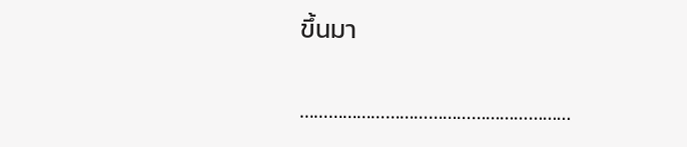ขึ้นมา

…………………………………………………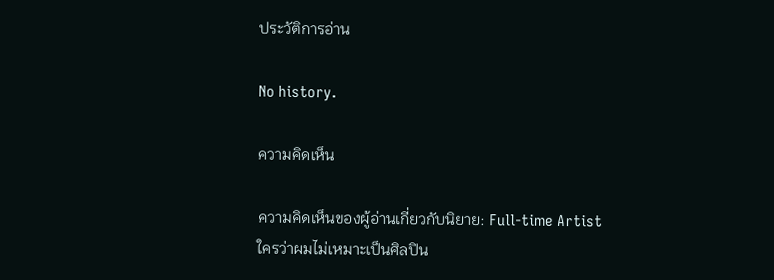ประวัติการอ่าน

No history.

ความคิดเห็น

ความคิดเห็นของผู้อ่านเกี่ยวกับนิยาย: Full-time Artist ใครว่าผมไม่เหมาะเป็นศิลปิน